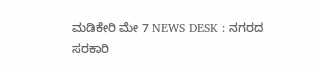ಮಡಿಕೇರಿ ಮೇ 7 NEWS DESK : ನಗರದ ಸರಕಾರಿ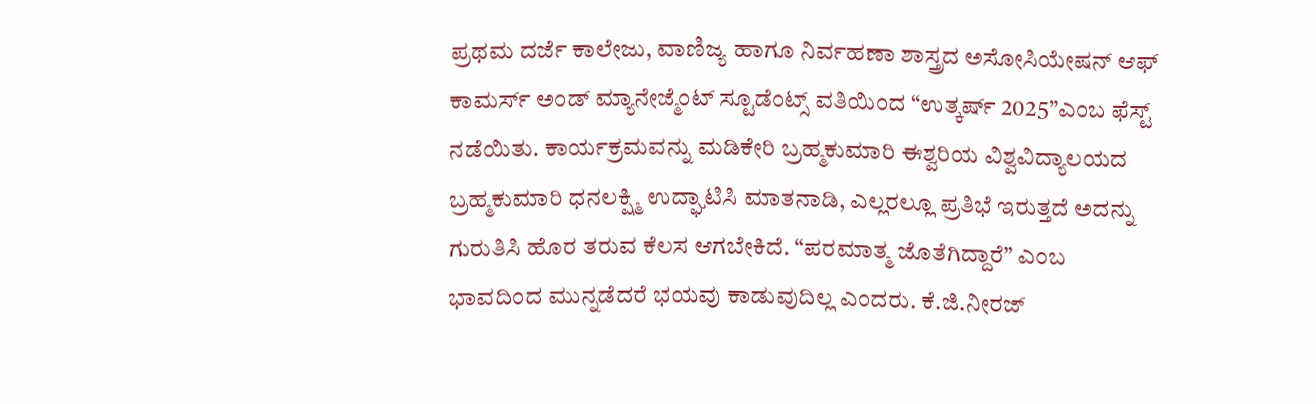ಪ್ರಥಮ ದರ್ಜೆ ಕಾಲೇಜು, ವಾಣಿಜ್ಯ ಹಾಗೂ ನಿರ್ವಹಣಾ ಶಾಸ್ತ್ರದ ಅಸೋಸಿಯೇಷನ್ ಆಫ್ ಕಾಮರ್ಸ್ ಅಂಡ್ ಮ್ಯಾನೇಜ್ಮೆಂಟ್ ಸ್ಟೂಡೆಂಟ್ಸ್ ವತಿಯಿಂದ “ಉತ್ಕರ್ಷ್ 2025”ಎಂಬ ಫೆಸ್ಟ್ ನಡೆಯಿತು. ಕಾರ್ಯಕ್ರಮವನ್ನು ಮಡಿಕೇರಿ ಬ್ರಹ್ಮಕುಮಾರಿ ಈಶ್ವರಿಯ ವಿಶ್ವವಿದ್ಯಾಲಯದ ಬ್ರಹ್ಮಕುಮಾರಿ ಧನಲಕ್ಷ್ಮಿ ಉದ್ಘಾಟಿಸಿ ಮಾತನಾಡಿ, ಎಲ್ಲರಲ್ಲೂ ಪ್ರತಿಭೆ ಇರುತ್ತದೆ ಅದನ್ನು ಗುರುತಿಸಿ ಹೊರ ತರುವ ಕೆಲಸ ಆಗಬೇಕಿದೆ. “ಪರಮಾತ್ಮ ಜೊತೆಗಿದ್ದಾರೆ” ಎಂಬ ಭಾವದಿಂದ ಮುನ್ನಡೆದರೆ ಭಯವು ಕಾಡುವುದಿಲ್ಲ ಎಂದರು. ಕೆ.ಜಿ.ನೀರಜ್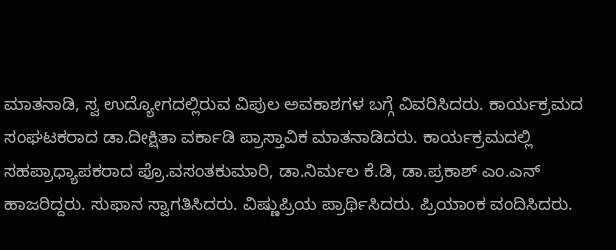ಮಾತನಾಡಿ, ಸ್ವ ಉದ್ಯೋಗದಲ್ಲಿರುವ ವಿಪುಲ ಅವಕಾಶಗಳ ಬಗ್ಗೆ ವಿವರಿಸಿದರು. ಕಾರ್ಯಕ್ರಮದ ಸಂಘಟಕರಾದ ಡಾ.ದೀಕ್ಷಿತಾ ವರ್ಕಾಡಿ ಪ್ರಾಸ್ತಾವಿಕ ಮಾತನಾಡಿದರು. ಕಾರ್ಯಕ್ರಮದಲ್ಲಿ ಸಹಪ್ರಾಧ್ಯಾಪಕರಾದ ಪ್ರೊ.ವಸಂತಕುಮಾರಿ, ಡಾ.ನಿರ್ಮಲ ಕೆ.ಡಿ, ಡಾ.ಪ್ರಕಾಶ್ ಎಂ.ಎನ್ ಹಾಜರಿದ್ದರು. ಸುಫಾನ ಸ್ವಾಗತಿಸಿದರು. ವಿಷ್ಣುಪ್ರಿಯ ಪ್ರಾರ್ಥಿಸಿದರು. ಪ್ರಿಯಾಂಕ ವಂದಿಸಿದರು.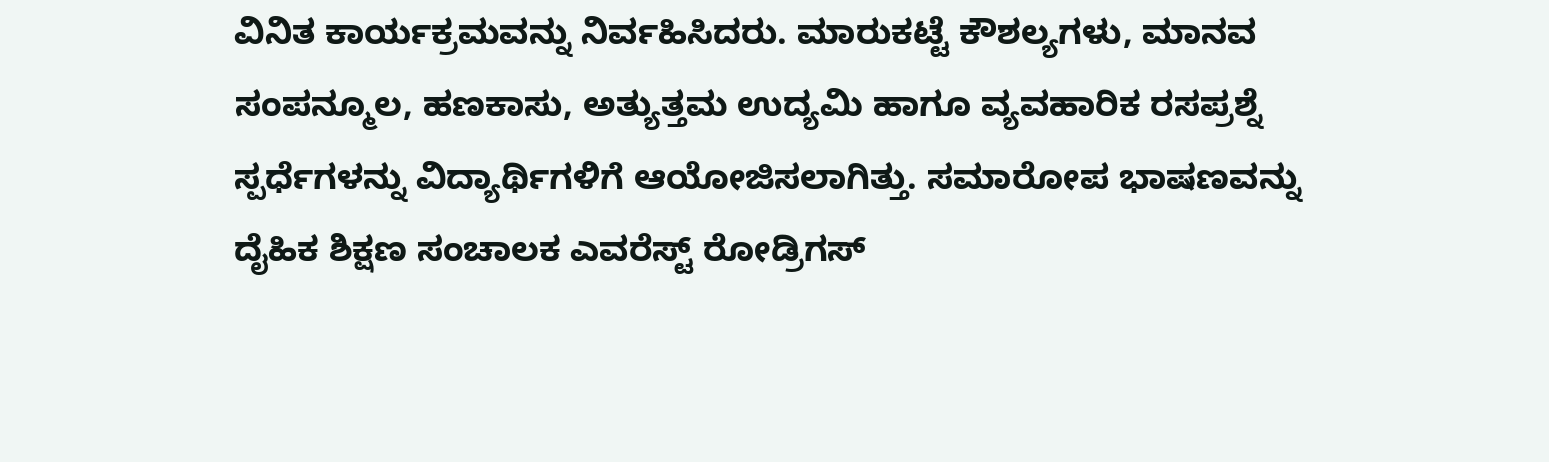ವಿನಿತ ಕಾರ್ಯಕ್ರಮವನ್ನು ನಿರ್ವಹಿಸಿದರು. ಮಾರುಕಟ್ಟೆ ಕೌಶಲ್ಯಗಳು, ಮಾನವ ಸಂಪನ್ಮೂಲ, ಹಣಕಾಸು, ಅತ್ಯುತ್ತಮ ಉದ್ಯಮಿ ಹಾಗೂ ವ್ಯವಹಾರಿಕ ರಸಪ್ರಶ್ನೆ ಸ್ಪರ್ಧೆಗಳನ್ನು ವಿದ್ಯಾರ್ಥಿಗಳಿಗೆ ಆಯೋಜಿಸಲಾಗಿತ್ತು. ಸಮಾರೋಪ ಭಾಷಣವನ್ನು ದೈಹಿಕ ಶಿಕ್ಷಣ ಸಂಚಾಲಕ ಎವರೆಸ್ಟ್ ರೋಡ್ರಿಗಸ್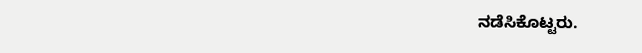ನಡೆಸಿಕೊಟ್ಟರು.